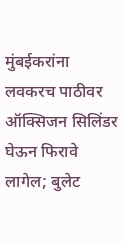मुंबईकरांना लवकरच पाठीवर ऑक्सिजन सिलिंडर घेऊन फिरावे लागेल; बुलेट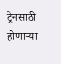ट्रेनसाठी होणाऱ्या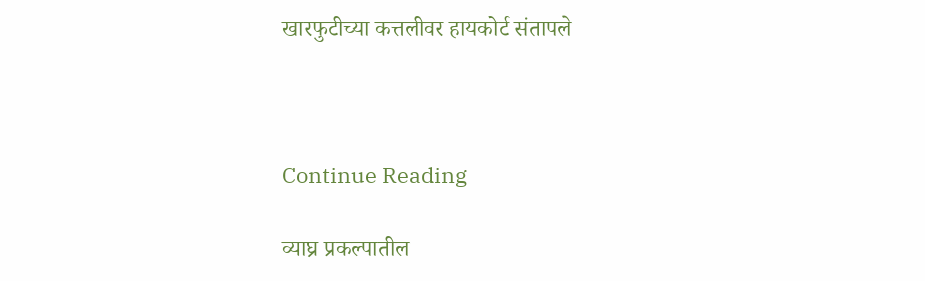खारफुटीच्या कत्तलीवर हायकोर्ट संतापले



Continue Reading

व्याघ्र प्रकल्पातील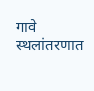गावे स्थलांतरणात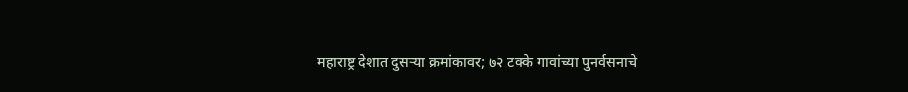महाराष्ट्र देशात दुसऱ्या क्रमांकावर; ७२ टक्के गावांच्या पुनर्वसनाचे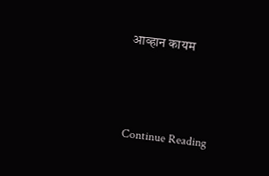आव्हान कायम



Continue Reading